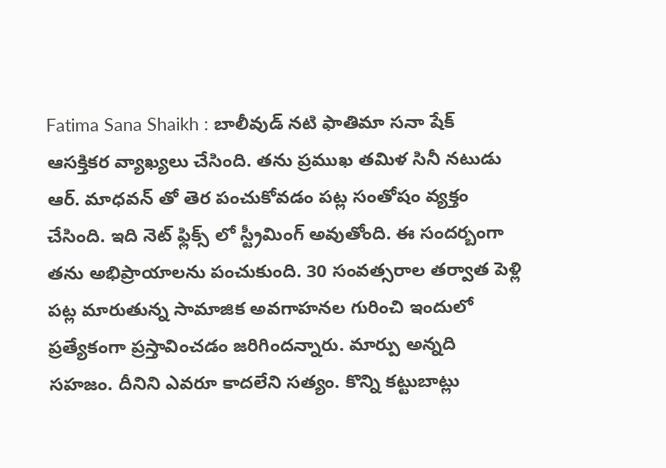Fatima Sana Shaikh : బాలీవుడ్ నటి ఫాతిమా సనా షేక్ ఆసక్తికర వ్యాఖ్యలు చేసింది. తను ప్రముఖ తమిళ సినీ నటుడు ఆర్. మాధవన్ తో తెర పంచుకోవడం పట్ల సంతోషం వ్యక్తం చేసింది. ఇది నెట్ ఫ్లిక్స్ లో స్ట్రీమింగ్ అవుతోంది. ఈ సందర్బంగా తను అభిప్రాయాలను పంచుకుంది. 30 సంవత్సరాల తర్వాత పెళ్లి పట్ల మారుతున్న సామాజిక అవగాహనల గురించి ఇందులో ప్రత్యేకంగా ప్రస్తావించడం జరిగిందన్నారు. మార్పు అన్నది సహజం. దీనిని ఎవరూ కాదలేని సత్యం. కొన్ని కట్టుబాట్లు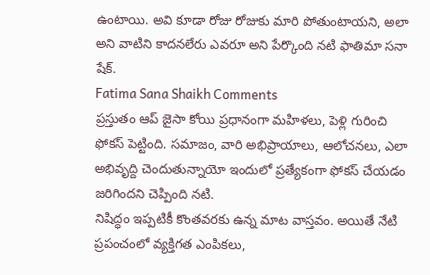ఉంటాయి. అవి కూడా రోజు రోజుకు మారి పోతుంటాయని, అలా అని వాటిని కాదనలేరు ఎవరూ అని పేర్కొంది నటి ఫాతిమా సనా షేక్.
Fatima Sana Shaikh Comments
ప్రస్తుతం ఆప్ జైసా కోయి ప్రధానంగా మహిళలు, పెళ్లి గురించి ఫోకస్ పెట్టింది. సమాజం, వారి అభిప్రాయాలు, ఆలోచనలు, ఎలా అభివృద్ది చెందుతున్నాయో ఇందులో ప్రత్యేకంగా ఫోకస్ చేయడం జరిగిందని చెప్పింది నటి.
నిషిద్ధం ఇప్పటికీ కొంతవరకు ఉన్న మాట వాస్తవం. అయితే నేటి ప్రపంచంలో వ్యక్తిగత ఎంపికలు,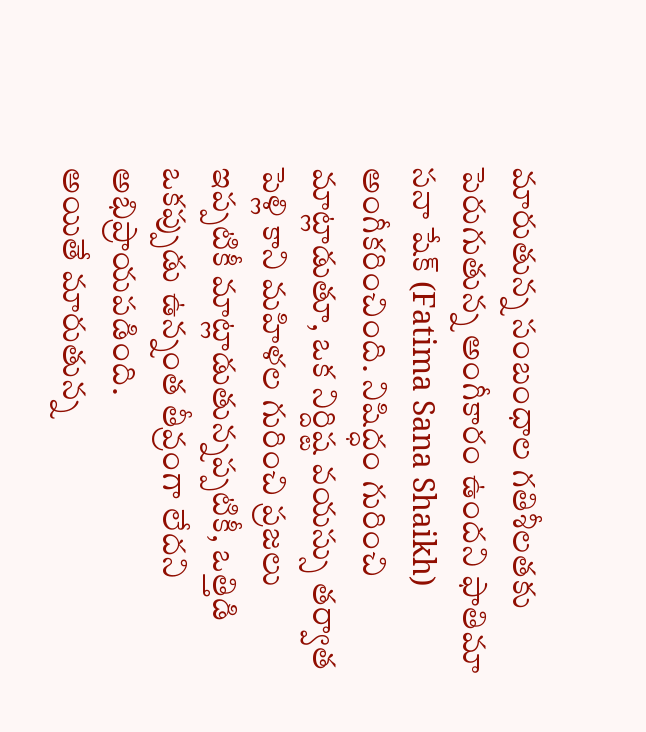మారుతున్న సంబంధాల గతిశీలతకు పెరుగుతున్న అంగీకారం ఉందని ఫాతిమా సనా షేక్ (Fatima Sana Shaikh) అంగీకరించింది. నిషిద్ధం గురించి మాట్లాడుతూ, ఒక నిర్దిష్ట వయస్సు తర్వాత పెళ్లి కాని మహిళల గురించి ప్రజలు ఇప్పటికీ మాట్లాడుతున్నప్పటికీ, ఒత్తిడి ఒకప్పుడు ఉన్నంత తీవ్రంగా లేదని అభిప్రాయపడింది.
అయితే మారుతున్న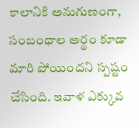కాలానికి అనుగుణంగా, సంబంధాల అర్థం కూడా మారి పోయిందని స్పష్టం చేసింది. ఇవాళ ఎక్కువ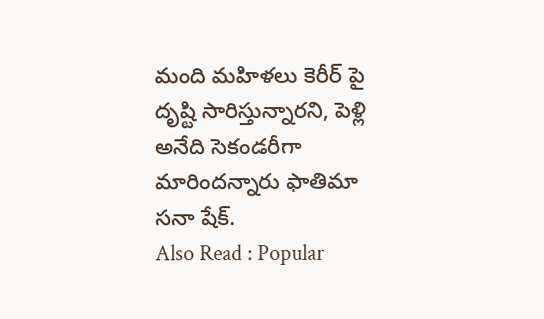మంది మహిళలు కెరీర్ పై దృష్టి సారిస్తున్నారని, పెళ్లి అనేది సెకండరీగా మారిందన్నారు ఫాతిమా సనా షేక్.
Also Read : Popular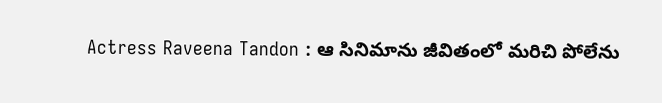Actress Raveena Tandon : ఆ సినిమాను జీవితంలో మరిచి పోలేను